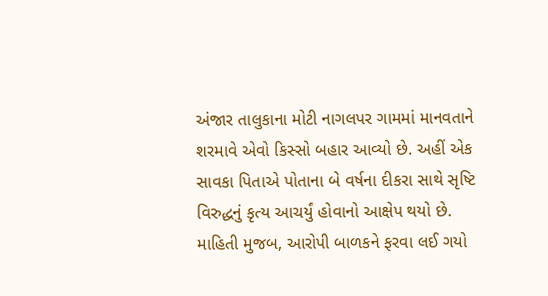અંજાર તાલુકાના મોટી નાગલપર ગામમાં માનવતાને શરમાવે એવો કિસ્સો બહાર આવ્યો છે. અહીં એક સાવકા પિતાએ પોતાના બે વર્ષના દીકરા સાથે સૃષ્ટિ વિરુદ્ધનું કૃત્ય આચર્યું હોવાનો આક્ષેપ થયો છે.
માહિતી મુજબ, આરોપી બાળકને ફરવા લઈ ગયો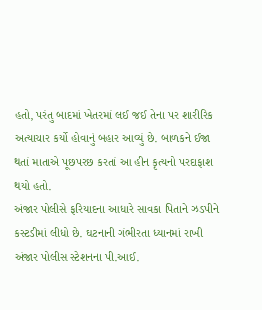હતો, પરંતુ બાદમાં ખેતરમાં લઈ જઈ તેના પર શારીરિક અત્યાચાર કર્યો હોવાનું બહાર આવ્યું છે. બાળકને ઈજા થતાં માતાએ પૂછપરછ કરતાં આ હીન કૃત્યનો પરદાફાશ થયો હતો.
અંજાર પોલીસે ફરિયાદના આધારે સાવકા પિતાને ઝડપીને કસ્ટડીમાં લીધો છે. ઘટનાની ગંભીરતા ધ્યાનમાં રાખી અંજાર પોલીસ સ્ટેશનના પી.આઈ.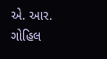એ. આર. ગોહિલ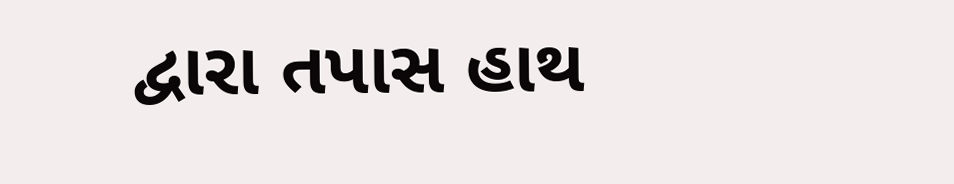દ્વારા તપાસ હાથ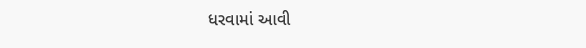ધરવામાં આવી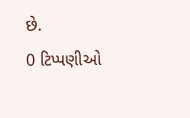છે.
0 ટિપ્પણીઓ